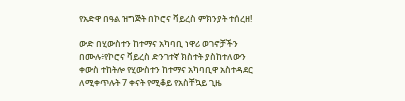የአድዋ በዓል ዝግጅት በኮሮና ቫይረስ ምክንያት ተሰረዘ!

ውድ በሂውስተን ከተማና አካባቢ ነዋሪ ወገኖቻችን በሙሉ፥የኮሮና ቫይረስ ድንገተኛ ክስተት ያስከተለውን ቀውስ ተከትሎ የሂውስተን ከተማና አካባቢዋ አስተዳደር ለሚቀጥሉት 7 ቀናት የሚቆይ የአስቸኳይ ጊዜ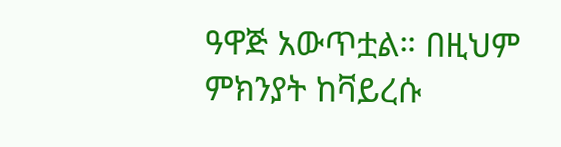ዓዋጅ አውጥቷል። በዚህም ምክንያት ከቫይረሱ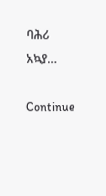ባሕሪ አኳያ…

Continue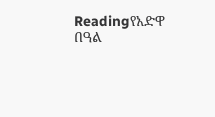Readingየአድዋ በዓል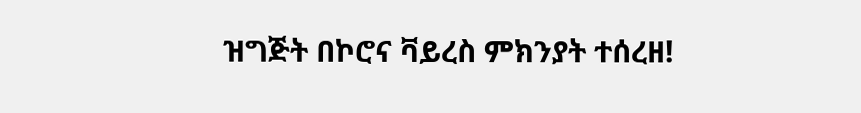ዝግጅት በኮሮና ቫይረስ ምክንያት ተሰረዘ!